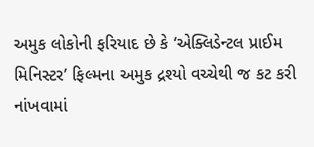અમુક લોકોની ફરિયાદ છે કે ‘એક્લિડેન્ટલ પ્રાઈમ મિનિસ્ટર’ ફિલ્મના અમુક દ્રશ્યો વચ્ચેથી જ કટ કરી નાંખવામાં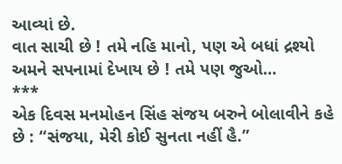આવ્યાં છે.
વાત સાચી છે ! તમે નહિ માનો, પણ એ બધાં દ્રશ્યો અમને સપનામાં દેખાય છે ! તમે પણ જુઓ…
***
એક દિવસ મનમોહન સિંહ સંજય બરુને બોલાવીને કહે છે : “સંજયા, મેરી કોઈ સુનતા નહીં હૈ.”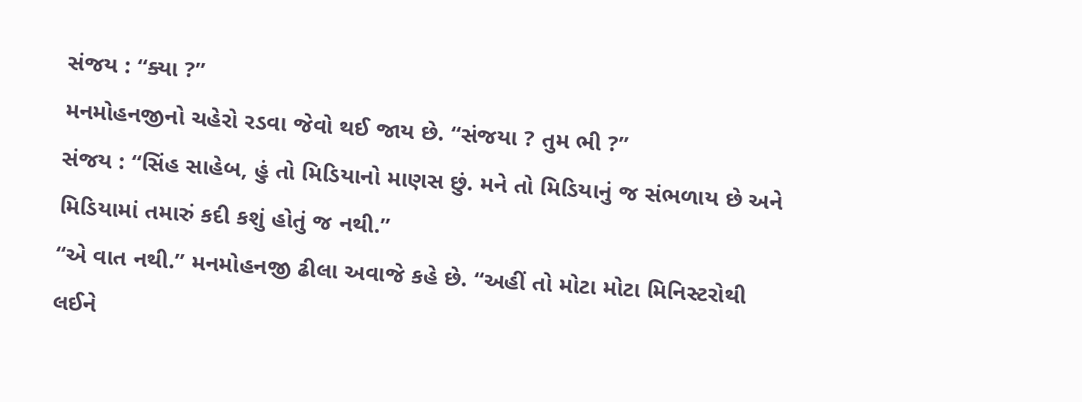સંજય : “ક્યા ?”
મનમોહનજીનો ચહેરો રડવા જેવો થઈ જાય છે. “સંજયા ? તુમ ભી ?”
સંજય : “સિંહ સાહેબ, હું તો મિડિયાનો માણસ છું. મને તો મિડિયાનું જ સંભળાય છે અને મિડિયામાં તમારું કદી કશું હોતું જ નથી.”
“એ વાત નથી.” મનમોહનજી ઢીલા અવાજે કહે છે. “અહીં તો મોટા મોટા મિનિસ્ટરોથી લઈને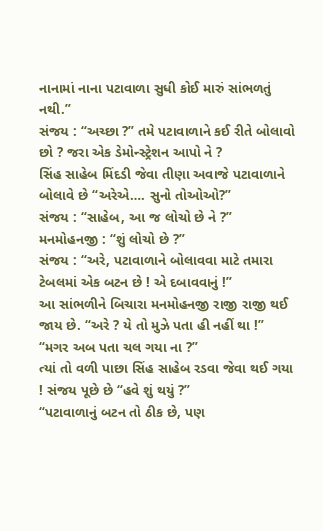નાનામાં નાના પટાવાળા સુધી કોઈ મારું સાંભળતું નથી.”
સંજય : “અચ્છા ?” તમે પટાવાળાને કઈ રીતે બોલાવો છો ? જરા એક ડેમોન્સ્ટ્રેશન આપો ને ?
સિંહ સાહેબ મિંદડી જેવા તીણા અવાજે પટાવાળાને બોલાવે છે “અરેએ…. સુનો તોઓઓ?”
સંજય : “સાહેબ, આ જ લોચો છે ને ?”
મનમોહનજી : “શું લોચો છે ?”
સંજય : “અરે, પટાવાળાને બોલાવવા માટે તમારા ટેબલમાં એક બટન છે ! એ દબાવવાનું !”
આ સાંભળીને બિચારા મનમોહનજી રાજી રાજી થઈ જાય છે. “અરે ? યે તો મુઝે પતા હી નહીં થા !”
“મગર અબ પતા ચલ ગયા ના ?”
ત્યાં તો વળી પાછા સિંહ સાહેબ રડવા જેવા થઈ ગયા ! સંજય પૂછે છે “હવે શું થયું ?”
“પટાવાળાનું બટન તો ઠીક છે, પણ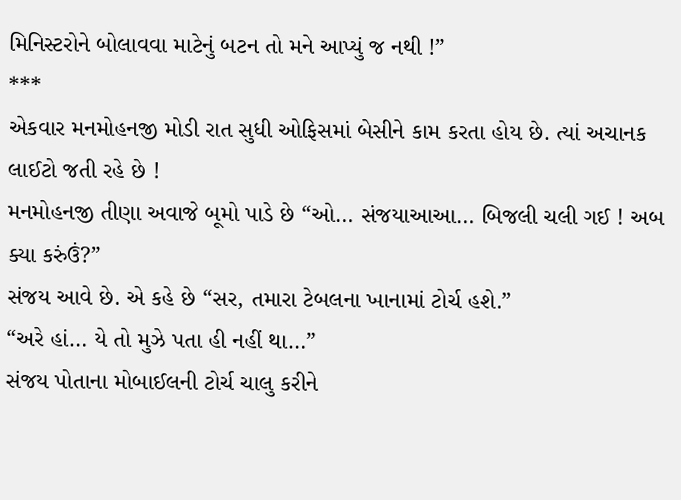મિનિસ્ટરોને બોલાવવા માટેનું બટન તો મને આપ્યું જ નથી !”
***
એકવાર મનમોહનજી મોડી રાત સુધી ઓફિસમાં બેસીને કામ કરતા હોય છે. ત્યાં અચાનક લાઈટો જતી રહે છે !
મનમોહનજી તીણા અવાજે બૂમો પાડે છે “ઓ… સંજયાઆઆ… બિજલી ચલી ગઈ ! અબ ક્યા કરુંઉં?”
સંજય આવે છે. એ કહે છે “સર, તમારા ટેબલના ખાનામાં ટોર્ચ હશે.”
“અરે હાં… યે તો મુઝે પતા હી નહીં થા…”
સંજય પોતાના મોબાઈલની ટોર્ચ ચાલુ કરીને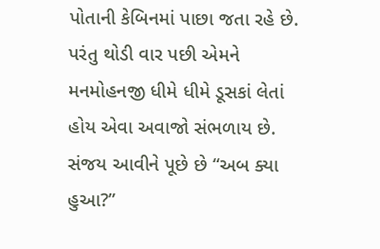પોતાની કેબિનમાં પાછા જતા રહે છે. પરંતુ થોડી વાર પછી એમને મનમોહનજી ધીમે ધીમે ડૂસકાં લેતાં હોય એવા અવાજો સંભળાય છે.
સંજય આવીને પૂછે છે “અબ ક્યા હુઆ?”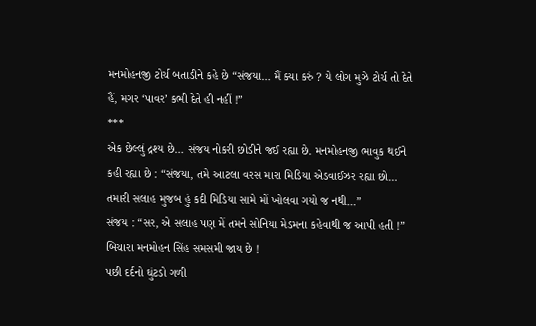મનમોહનજી ટોર્ચ બતાડીને કહે છે “સંજયા… મૈં ક્યા કરું ? યે લોગ મુઝે ટોર્ચ તો દેતે હૈં, મગર ‘પાવર’ કભી દેતે હી નહીં !”
***
એક છેલ્લું દ્રશ્ય છે… સંજય નોકરી છોડીને જઈ રહ્યા છે. મનમોહનજી ભાવુક થઈને કહી રહ્યા છે : “સંજયા, તમે આટલા વરસ મારા મિડિયા એડવાઈઝર રહ્યા છો… તમારી સલાહ મુજબ હું કદી મિડિયા સામે મોં ખોલવા ગયો જ નથી…”
સંજય : “સર, એ સલાહ પણ મેં તમને સોનિયા મેડમના કહેવાથી જ આપી હતી !”
બિચારા મનમોહન સિંહ સમસમી જાય છે !
પછી દર્દનો ઘુંટડો ગળી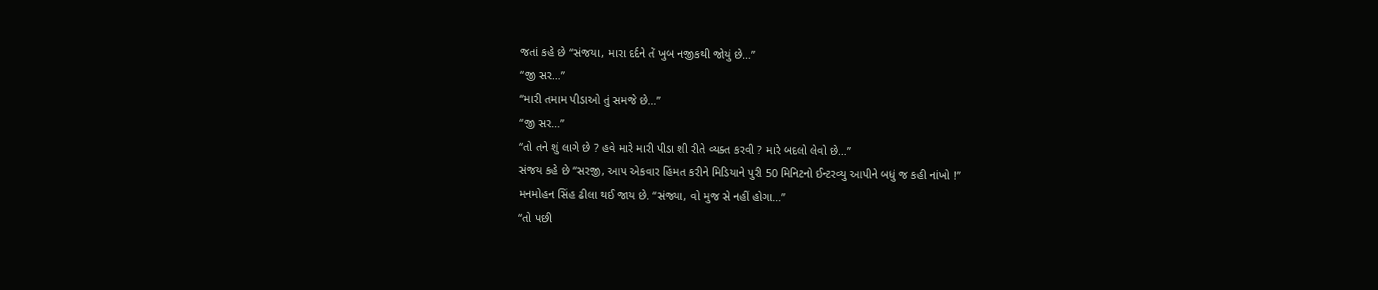જતાં કહે છે “સંજયા, મારા દર્દને તેં ખુબ નજીકથી જોયું છે…”
“જી સર…”
“મારી તમામ પીડાઓ તું સમજે છે…”
“જી સર…”
“તો તને શું લાગે છે ? હવે મારે મારી પીડા શી રીતે વ્યક્ત કરવી ? મારે બદલો લેવો છે…”
સંજય કહે છે “સરજી, આપ એકવાર હિંમત કરીને મિડિયાને પુરી 50 મિનિટનો ઈન્ટરવ્યુ આપીને બધું જ કહી નાંખો !”
મનમોહન સિંહ ઢીલા થઈ જાય છે. “સંજ્યા, વો મુજ સે નહીં હોગા…”
“તો પછી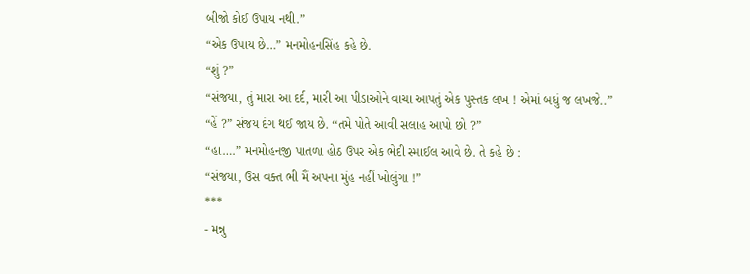બીજો કોઈ ઉપાય નથી.”
“એક ઉપાય છે…” મનમોહનસિંહ કહે છે.
“શું ?”
“સંજયા, તું મારા આ દર્દ, મારી આ પીડાઓને વાચા આપતું એક પુસ્તક લખ ! એમાં બધું જ લખજે..”
“હેં ?” સંજય દંગ થઈ જાય છે. “તમે પોતે આવી સલાહ આપો છો ?”
“હા….” મનમોહનજી પાતળા હોઠ ઉપર એક ભેદી સ્માઈલ આવે છે. તે કહે છે :
“સંજયા, ઉસ વક્ત ભી મૈં અપના મુંહ નહીં ખોલુંગા !”
***
- મન્નુ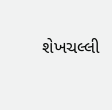શેખચલ્લી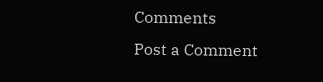Comments
Post a Comment